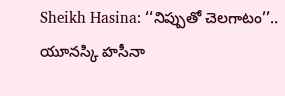Sheikh Hasina: ‘‘నిప్పుతో చెలగాటం’’.. యూనస్కి హసీనా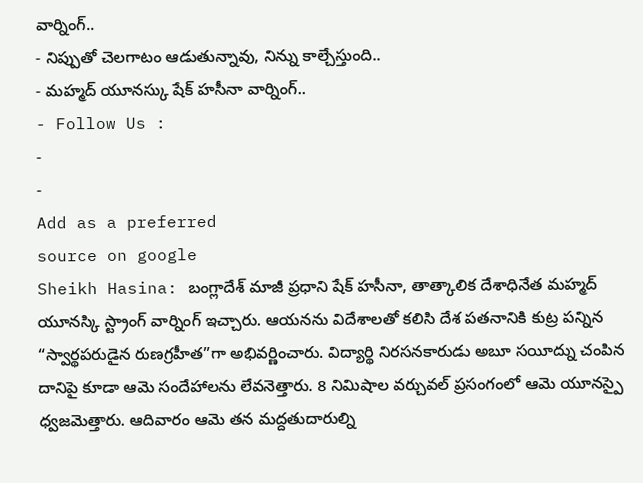వార్నింగ్..
- నిప్పుతో చెలగాటం ఆడుతున్నావు, నిన్ను కాల్చేస్తుంది..
- మహ్మద్ యూనస్కు షేక్ హసీనా వార్నింగ్..
- Follow Us :
-
-
Add as a preferred
source on google
Sheikh Hasina: బంగ్లాదేశ్ మాజీ ప్రధాని షేక్ హసీనా, తాత్కాలిక దేశాధినేత మహ్మద్ యూనస్కి స్ట్రాంగ్ వార్నింగ్ ఇచ్చారు. ఆయనను విదేశాలతో కలిసి దేశ పతనానికి కుట్ర పన్నిన “స్వార్థపరుడైన రుణగ్రహీత”గా అభివర్ణించారు. విద్యార్థి నిరసనకారుడు అబూ సయీద్ను చంపిన దానిపై కూడా ఆమె సందేహాలను లేవనెత్తారు. 8 నిమిషాల వర్చువల్ ప్రసంగంలో ఆమె యూనస్పై ధ్వజమెత్తారు. ఆదివారం ఆమె తన మద్దతుదారుల్ని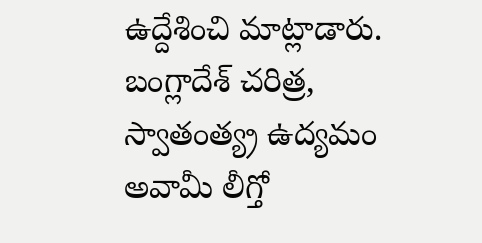ఉద్దేశించి మాట్లాడారు. బంగ్లాదేశ్ చరిత్ర, స్వాతంత్య్ర ఉద్యమం అవామీ లీగ్తో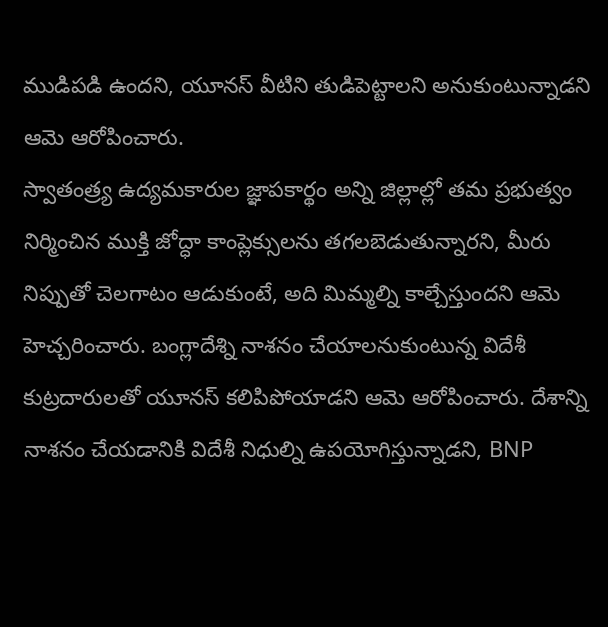ముడిపడి ఉందని, యూనస్ వీటిని తుడిపెట్టాలని అనుకుంటున్నాడని ఆమె ఆరోపించారు.
స్వాతంత్ర్య ఉద్యమకారుల జ్ఞాపకార్థం అన్ని జిల్లాల్లో తమ ప్రభుత్వం నిర్మించిన ముక్తి జోద్ధా కాంప్లెక్సులను తగలబెడుతున్నారని, మీరు నిప్పుతో చెలగాటం ఆడుకుంటే, అది మిమ్మల్ని కాల్చేస్తుందని ఆమె హెచ్చరించారు. బంగ్లాదేశ్ని నాశనం చేయాలనుకుంటున్న విదేశీ కుట్రదారులతో యూనస్ కలిపిపోయాడని ఆమె ఆరోపించారు. దేశాన్ని నాశనం చేయడానికి విదేశీ నిధుల్ని ఉపయోగిస్తున్నాడని, BNP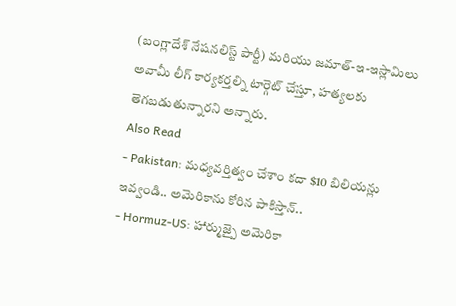(బంగ్లాదేశ్ నేషనలిస్ట్ పార్టీ) మరియు జమాత్-ఇ-ఇస్లామిలు అవామీ లీగ్ కార్యకర్తల్ని టార్గెట్ చేస్తూ, హత్యలకు తెగబడుతున్నారని అన్నారు.
Also Read
- Pakistan: మధ్యవర్తిత్వం చేశాం కదా $10 బిలియన్లు ఇవ్వండి.. అమెరికాను కోరిన పాకిస్తాన్..
- Hormuz-US: హార్ముజ్పై అమెరికా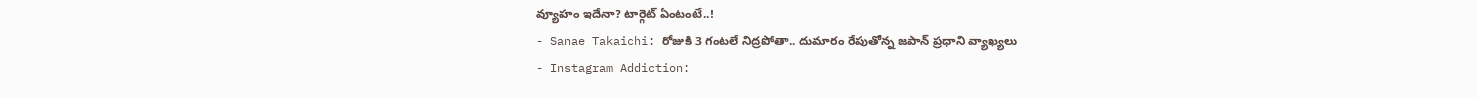వ్యూహం ఇదేనా? టార్గెట్ ఏంటంటే..!
- Sanae Takaichi: రోజుకి 3 గంటలే నిద్రపోతా.. దుమారం రేపుతోన్న జపాన్ ప్రధాని వ్యాఖ్యలు
- Instagram Addiction: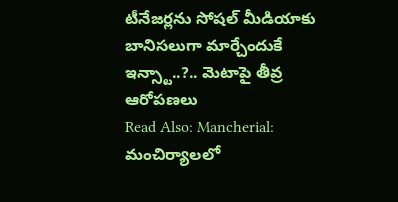టీనేజర్లను సోషల్ మీడియాకు బానిసలుగా మార్చేందుకే ఇన్స్టా..?.. మెటాపై తీవ్ర ఆరోపణలు
Read Also: Mancherial: మంచిర్యాలలో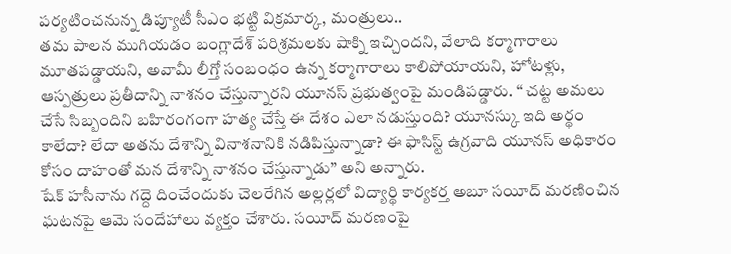పర్యటించనున్న డిప్యూటీ సీఎం భట్టి విక్రమార్క, మంత్రులు..
తమ పాలన ముగియడం బంగ్లాదేశ్ పరిశ్రమలకు షాక్ని ఇచ్చిందని, వేలాది కర్మాగారాలు మూతపడ్డాయని, అవామీ లీగ్తో సంబంధం ఉన్న కర్మాగారాలు కాలిపోయాయని, హోటళ్లు, ఆస్పత్రులు ప్రతీదాన్ని నాశనం చేస్తున్నారని యూనస్ ప్రభుత్వంపై మండిపడ్డారు. ‘‘ చట్ట అమలు చేసే సిబ్బందిని బహిరంగంగా హత్య చేస్తే ఈ దేశం ఎలా నడుస్తుంది? యూనస్కు ఇది అర్థం కాలేదా? లేదా అతను దేశాన్ని వినాశనానికి నడిపిస్తున్నాడా? ఈ ఫాసిస్ట్ ఉగ్రవాది యూనస్ అధికారం కోసం దాహంతో మన దేశాన్ని నాశనం చేస్తున్నాడు’’ అని అన్నారు.
షేక్ హసీనాను గద్దె దించేందుకు చెలరేగిన అల్లర్లలో విద్యార్థి కార్యకర్త అబూ సయీద్ మరణించిన ఘటనపై ఆమె సందేహాలు వ్యక్తం చేశారు. సయీద్ మరణంపై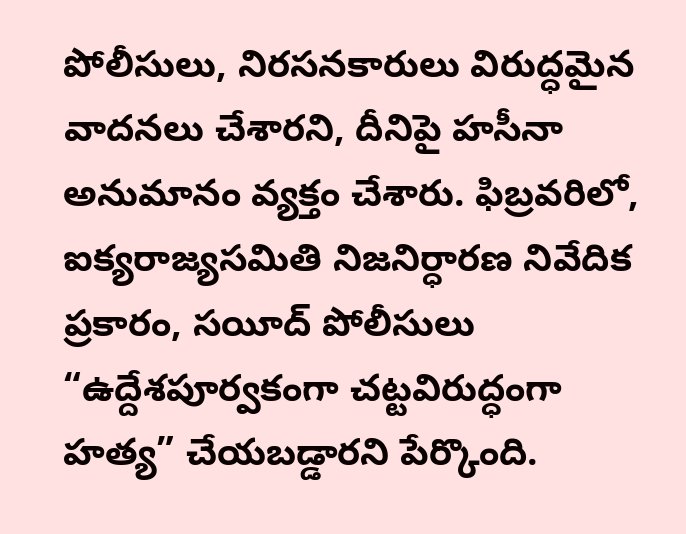పోలీసులు, నిరసనకారులు విరుద్ధమైన వాదనలు చేశారని, దీనిపై హసీనా అనుమానం వ్యక్తం చేశారు. ఫిబ్రవరిలో, ఐక్యరాజ్యసమితి నిజనిర్ధారణ నివేదిక ప్రకారం, సయీద్ పోలీసులు “ఉద్దేశపూర్వకంగా చట్టవిరుద్ధంగా హత్య” చేయబడ్డారని పేర్కొంది.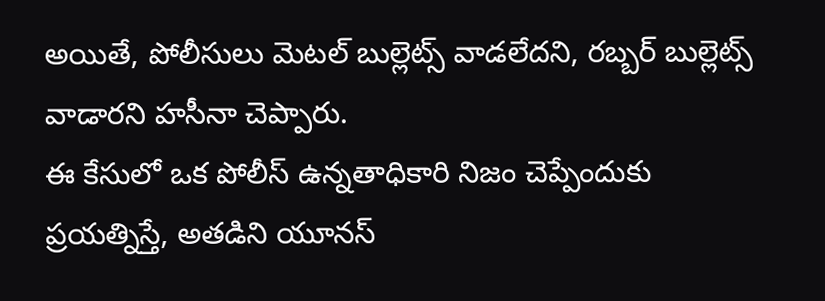అయితే, పోలీసులు మెటల్ బుల్లెట్స్ వాడలేదని, రబ్బర్ బుల్లెట్స్ వాడారని హసీనా చెప్పారు.
ఈ కేసులో ఒక పోలీస్ ఉన్నతాధికారి నిజం చెప్పేందుకు ప్రయత్నిస్తే, అతడిని యూనస్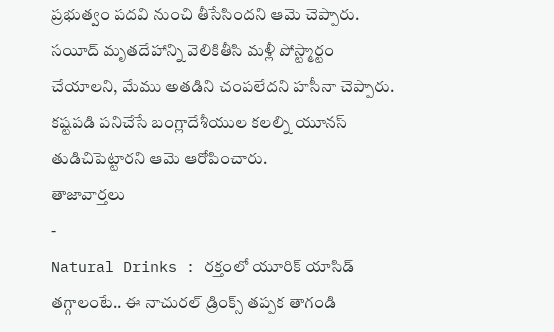ప్రభుత్వం పదవి నుంచి తీసేసిందని ఆమె చెప్పారు. సయీద్ మృతదేహాన్ని వెలికితీసి మళ్లీ పోస్ట్మార్టం చేయాలని, మేము అతడిని చంపలేదని హసీనా చెప్పారు. కష్టపడి పనిచేసే బంగ్లాదేశీయుల కలల్ని యూనస్ తుడిచిపెట్టారని ఆమె ఆరోపించారు.
తాజావార్తలు
-
Natural Drinks : రక్తంలో యూరిక్ యాసిడ్ తగ్గాలంటే.. ఈ నాచురల్ డ్రింక్స్ తప్పక తాగండి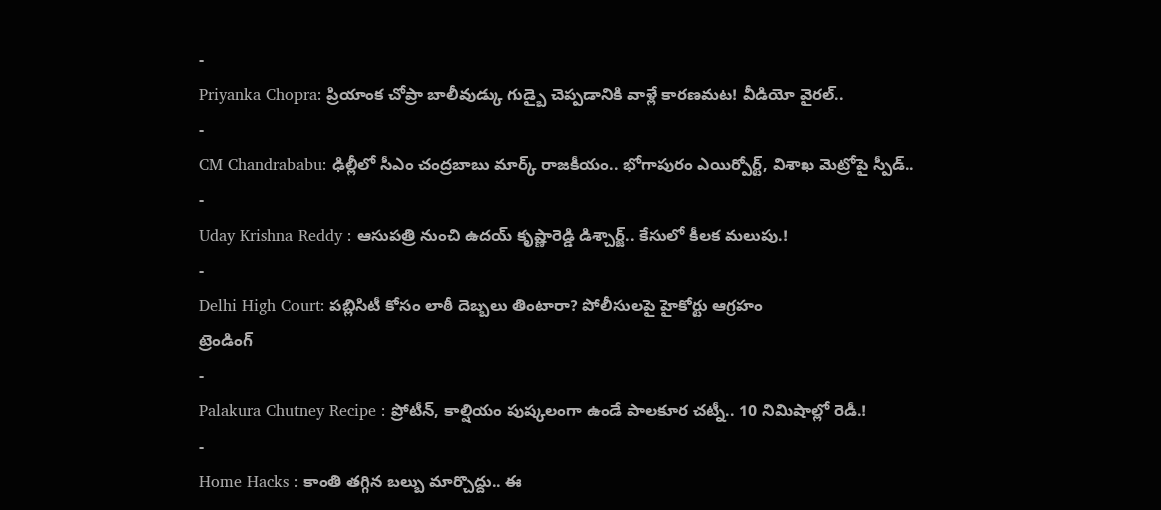-
Priyanka Chopra: ప్రియాంక చోప్రా బాలీవుడ్కు గుడ్బై చెప్పడానికి వాళ్లే కారణమట! వీడియో వైరల్..
-
CM Chandrababu: ఢిల్లీలో సీఎం చంద్రబాబు మార్క్ రాజకీయం.. భోగాపురం ఎయిర్పోర్ట్, విశాఖ మెట్రోపై స్పీడ్..
-
Uday Krishna Reddy : ఆసుపత్రి నుంచి ఉదయ్ కృష్ణారెడ్డి డిశ్చార్జ్.. కేసులో కీలక మలుపు.!
-
Delhi High Court: పబ్లిసిటీ కోసం లాఠీ దెబ్బలు తింటారా? పోలీసులపై హైకోర్టు ఆగ్రహం
ట్రెండింగ్
-
Palakura Chutney Recipe : ప్రోటీన్, కాల్షియం పుష్కలంగా ఉండే పాలకూర చట్నీ.. 10 నిమిషాల్లో రెడీ.!
-
Home Hacks : కాంతి తగ్గిన బల్బు మార్చొద్దు.. ఈ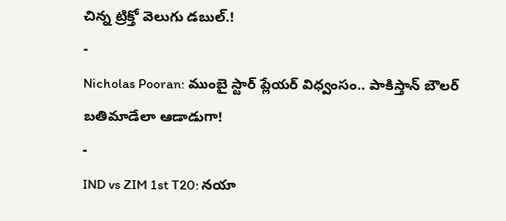చిన్న ట్రిక్తో వెలుగు డబుల్.!
-
Nicholas Pooran: ముంబై స్టార్ ప్లేయర్ విధ్వంసం.. పాకిస్తాన్ బౌలర్ బతిమాడేలా ఆడాడుగా!
-
IND vs ZIM 1st T20: నయా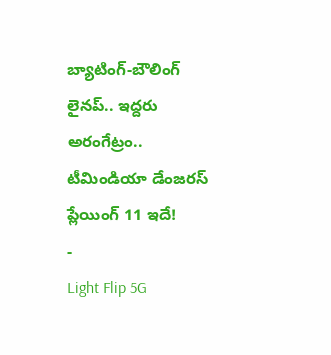బ్యాటింగ్-బౌలింగ్ లైనప్.. ఇద్దరు అరంగేట్రం.. టీమిండియా డేంజరస్ ప్లేయింగ్ 11 ఇదే!
-
Light Flip 5G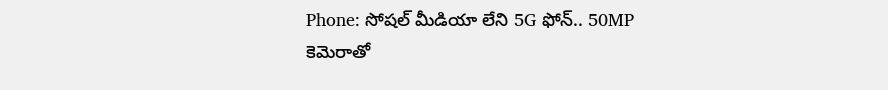Phone: సోషల్ మీడియా లేని 5G ఫోన్.. 50MP కెమెరాతో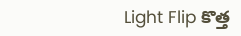Light Flip కొత్త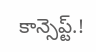కాన్సెప్ట్.!